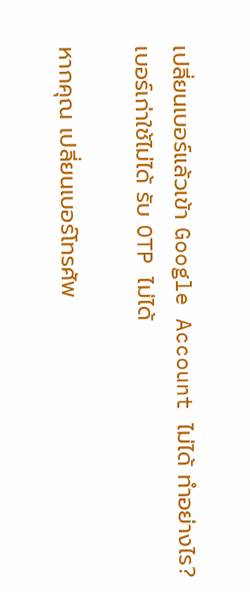เปลี่ยนเบอร์แล้วเข้า Google Account ไม่ได้ ทำอย่างไร? เบอร์เก่าใช้ไม่ได้ รับ OTP ไม่ได้

หากคุณ เปลี่ยนเบอร์โทรศัพ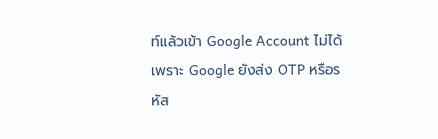ท์แล้วเข้า Google Account ไม่ได้ เพราะ Google ยังส่ง OTP หรือรหัส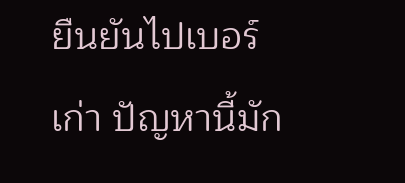ยืนยันไปเบอร์เก่า ปัญหานี้มัก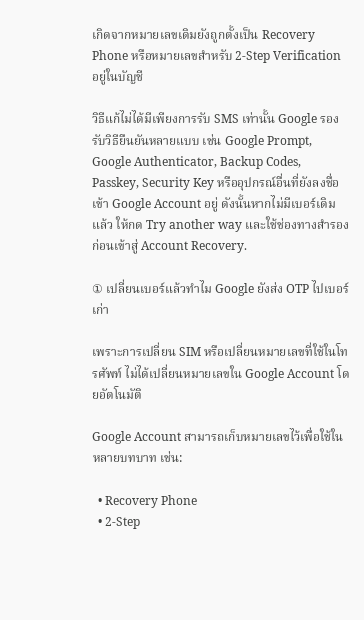เกิดจากหมายเลขเดิมยังถูกตั้งเป็น Recovery Phone หรือหมายเลขสำหรับ 2-Step Verification อยู่ในบัญชี

วิธีแก้ไม่ได้มีเพียงการรับ SMS เท่านั้น Google รองรับวิธียืนยันหลายแบบ เช่น Google Prompt, Google Authenticator, Backup Codes, Passkey, Security Key หรืออุปกรณ์อื่นที่ยังลงชื่อเข้า Google Account อยู่ ดังนั้นหากไม่มีเบอร์เดิมแล้ว ให้กด Try another way และใช้ช่องทางสำรองก่อนเข้าสู่ Account Recovery.

① เปลี่ยนเบอร์แล้วทำไม Google ยังส่ง OTP ไปเบอร์เก่า

เพราะการเปลี่ยน SIM หรือเปลี่ยนหมายเลขที่ใช้ในโทรศัพท์ ไม่ได้เปลี่ยนหมายเลขใน Google Account โดยอัตโนมัติ

Google Account สามารถเก็บหมายเลขไว้เพื่อใช้ในหลายบทบาท เช่น:

  • Recovery Phone
  • 2-Step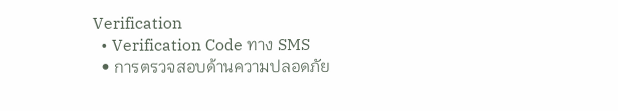Verification
  • Verification Code ทาง SMS
  • การตรวจสอบด้านความปลอดภัย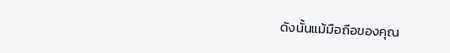ดังนั้นแม้มือถือของคุณ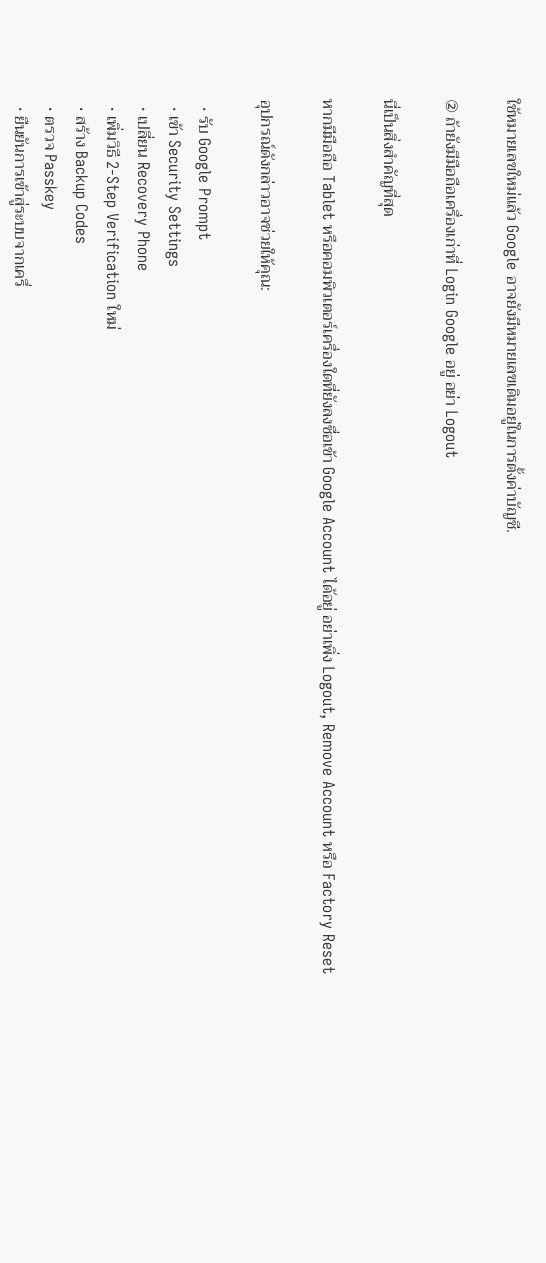ใช้หมายเลขใหม่แล้ว Google อาจยังมีหมายเลขเดิมอยู่ในการตั้งค่าบัญชี.

② ถ้ายังมีมือถือเครื่องเก่าที่ Login Google อยู่ อย่า Logout

นี่เป็นสิ่งสำคัญที่สุด

หากมีมือถือ Tablet หรือคอมพิวเตอร์เครื่องใดที่ยังลงชื่อเข้า Google Account ได้อยู่ อย่าเพิ่ง Logout, Remove Account หรือ Factory Reset

อุปกรณ์ดังกล่าวอาจช่วยให้คุณ:

  • รับ Google Prompt
  • เข้า Security Settings
  • เปลี่ยน Recovery Phone
  • เพิ่มวิธี 2-Step Verification ใหม่
  • สร้าง Backup Codes
  • ตรวจ Passkey
  • ยืนยันการเข้าสู่ระบบจากเครื่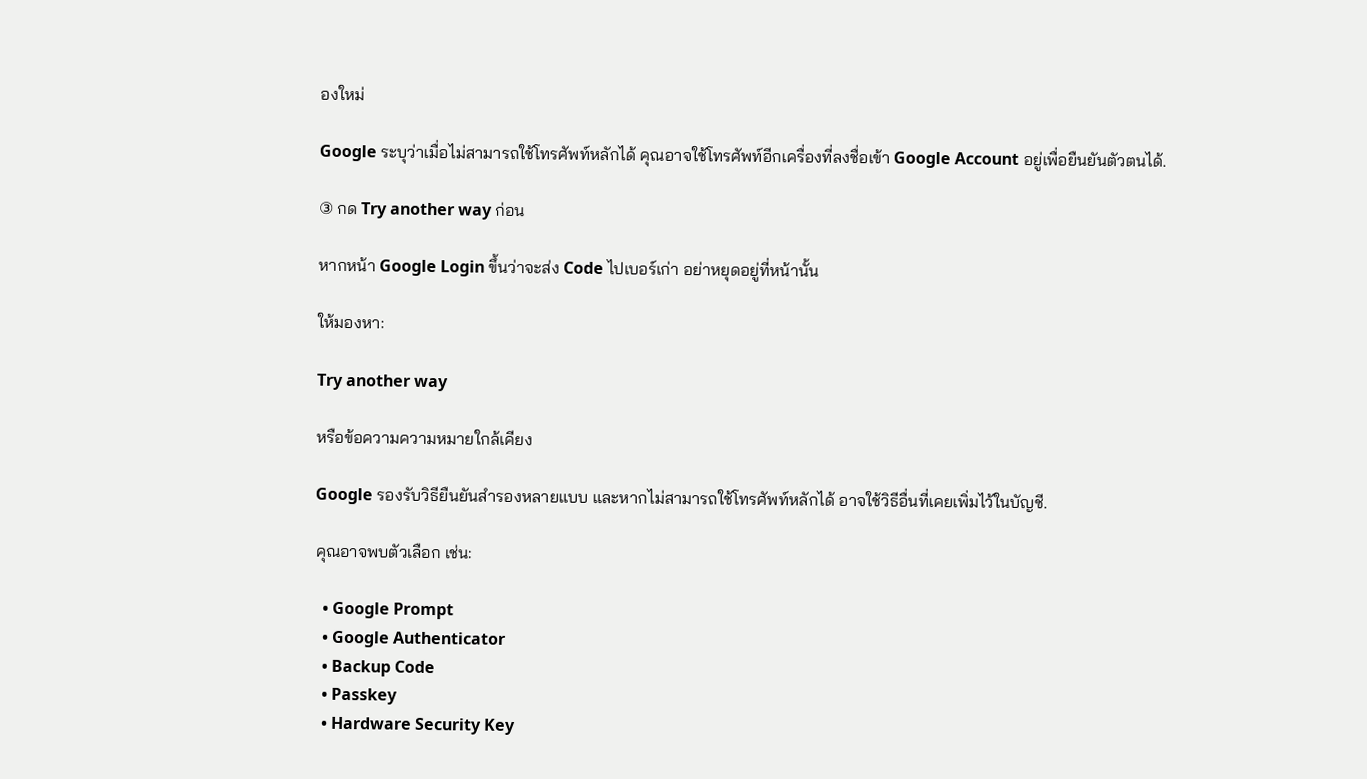องใหม่

Google ระบุว่าเมื่อไม่สามารถใช้โทรศัพท์หลักได้ คุณอาจใช้โทรศัพท์อีกเครื่องที่ลงชื่อเข้า Google Account อยู่เพื่อยืนยันตัวตนได้.

③ กด Try another way ก่อน

หากหน้า Google Login ขึ้นว่าจะส่ง Code ไปเบอร์เก่า อย่าหยุดอยู่ที่หน้านั้น

ให้มองหา:

Try another way

หรือข้อความความหมายใกล้เคียง

Google รองรับวิธียืนยันสำรองหลายแบบ และหากไม่สามารถใช้โทรศัพท์หลักได้ อาจใช้วิธีอื่นที่เคยเพิ่มไว้ในบัญชี.

คุณอาจพบตัวเลือก เช่น:

  • Google Prompt
  • Google Authenticator
  • Backup Code
  • Passkey
  • Hardware Security Key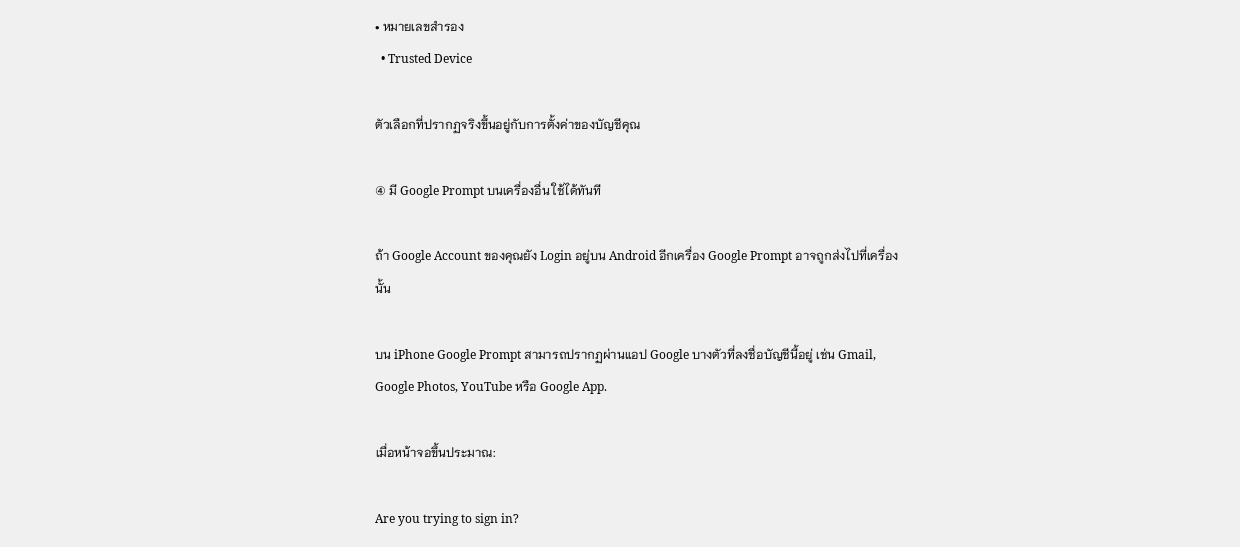• หมายเลขสำรอง
  • Trusted Device

ตัวเลือกที่ปรากฏจริงขึ้นอยู่กับการตั้งค่าของบัญชีคุณ

④ มี Google Prompt บนเครื่องอื่น ใช้ได้ทันที

ถ้า Google Account ของคุณยัง Login อยู่บน Android อีกเครื่อง Google Prompt อาจถูกส่งไปที่เครื่องนั้น

บน iPhone Google Prompt สามารถปรากฏผ่านแอป Google บางตัวที่ลงชื่อบัญชีนี้อยู่ เช่น Gmail, Google Photos, YouTube หรือ Google App.

เมื่อหน้าจอขึ้นประมาณ:

Are you trying to sign in?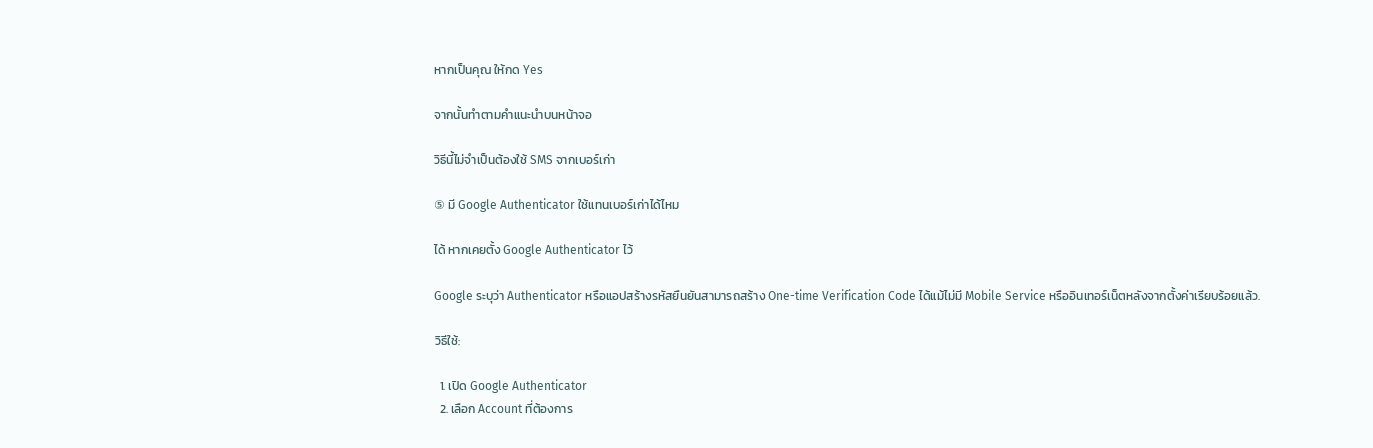หากเป็นคุณ ให้กด Yes

จากนั้นทำตามคำแนะนำบนหน้าจอ

วิธีนี้ไม่จำเป็นต้องใช้ SMS จากเบอร์เก่า

⑤ มี Google Authenticator ใช้แทนเบอร์เก่าได้ไหม

ได้ หากเคยตั้ง Google Authenticator ไว้

Google ระบุว่า Authenticator หรือแอปสร้างรหัสยืนยันสามารถสร้าง One-time Verification Code ได้แม้ไม่มี Mobile Service หรืออินเทอร์เน็ตหลังจากตั้งค่าเรียบร้อยแล้ว.

วิธีใช้:

  1. เปิด Google Authenticator
  2. เลือก Account ที่ต้องการ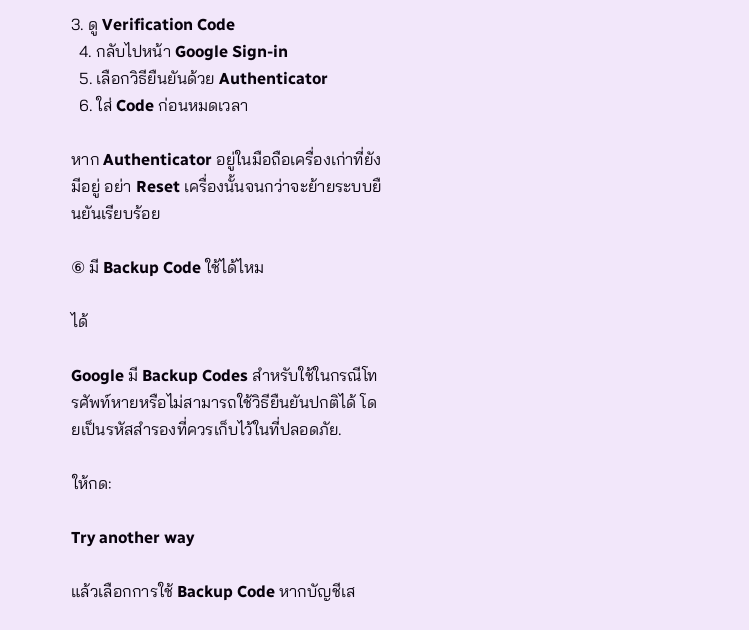3. ดู Verification Code
  4. กลับไปหน้า Google Sign-in
  5. เลือกวิธียืนยันด้วย Authenticator
  6. ใส่ Code ก่อนหมดเวลา

หาก Authenticator อยู่ในมือถือเครื่องเก่าที่ยังมีอยู่ อย่า Reset เครื่องนั้นจนกว่าจะย้ายระบบยืนยันเรียบร้อย

⑥ มี Backup Code ใช้ได้ไหม

ได้

Google มี Backup Codes สำหรับใช้ในกรณีโทรศัพท์หายหรือไม่สามารถใช้วิธียืนยันปกติได้ โดยเป็นรหัสสำรองที่ควรเก็บไว้ในที่ปลอดภัย.

ให้กด:

Try another way

แล้วเลือกการใช้ Backup Code หากบัญชีเส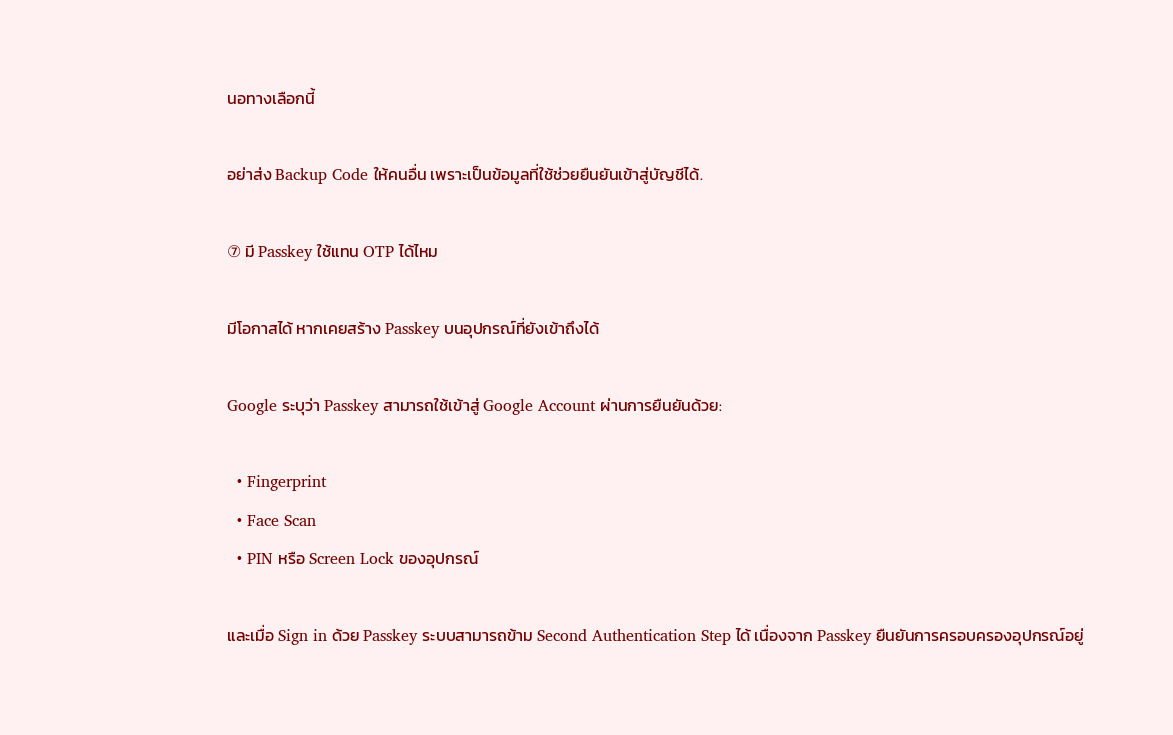นอทางเลือกนี้

อย่าส่ง Backup Code ให้คนอื่น เพราะเป็นข้อมูลที่ใช้ช่วยยืนยันเข้าสู่บัญชีได้.

⑦ มี Passkey ใช้แทน OTP ได้ไหม

มีโอกาสได้ หากเคยสร้าง Passkey บนอุปกรณ์ที่ยังเข้าถึงได้

Google ระบุว่า Passkey สามารถใช้เข้าสู่ Google Account ผ่านการยืนยันด้วย:

  • Fingerprint
  • Face Scan
  • PIN หรือ Screen Lock ของอุปกรณ์

และเมื่อ Sign in ด้วย Passkey ระบบสามารถข้าม Second Authentication Step ได้ เนื่องจาก Passkey ยืนยันการครอบครองอุปกรณ์อยู่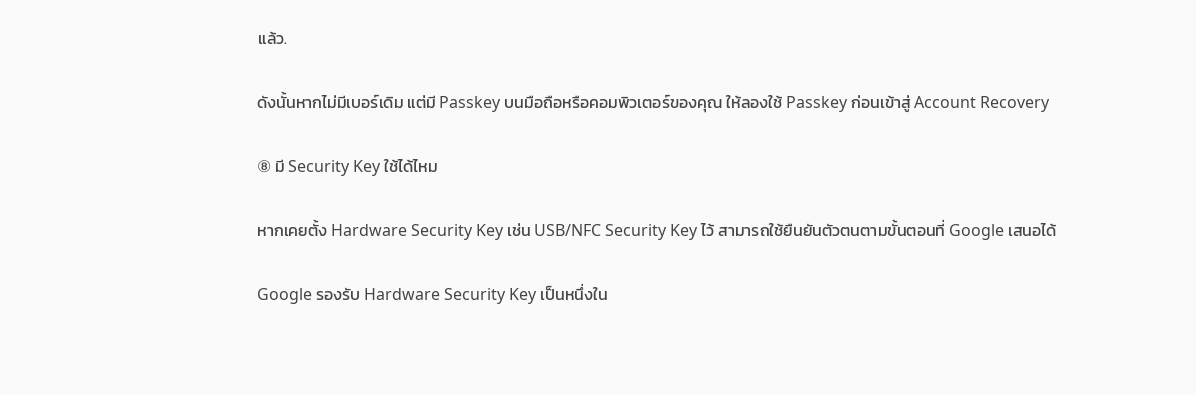แล้ว.

ดังนั้นหากไม่มีเบอร์เดิม แต่มี Passkey บนมือถือหรือคอมพิวเตอร์ของคุณ ให้ลองใช้ Passkey ก่อนเข้าสู่ Account Recovery

⑧ มี Security Key ใช้ได้ไหม

หากเคยตั้ง Hardware Security Key เช่น USB/NFC Security Key ไว้ สามารถใช้ยืนยันตัวตนตามขั้นตอนที่ Google เสนอได้

Google รองรับ Hardware Security Key เป็นหนึ่งใน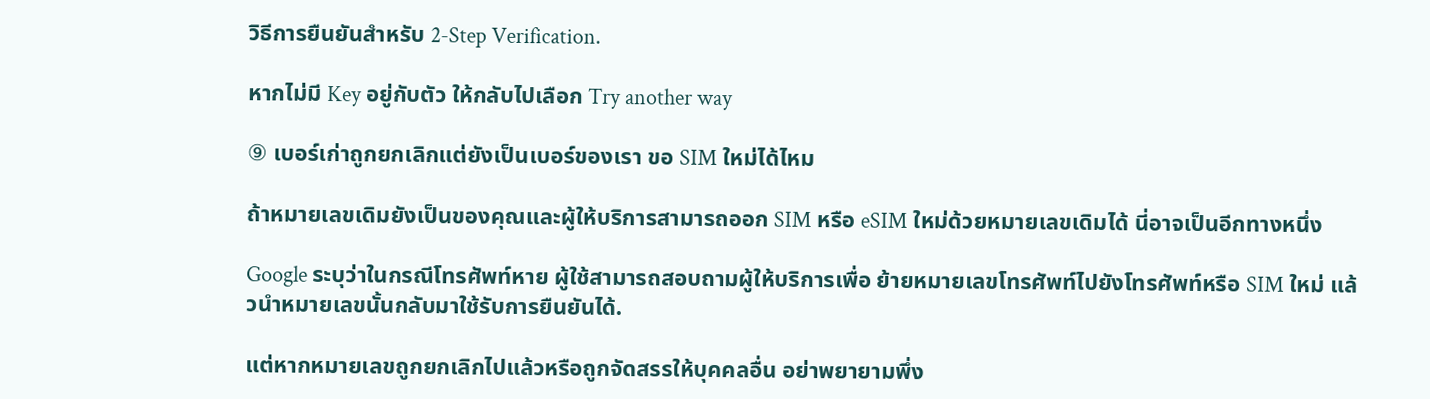วิธีการยืนยันสำหรับ 2-Step Verification.

หากไม่มี Key อยู่กับตัว ให้กลับไปเลือก Try another way

⑨ เบอร์เก่าถูกยกเลิกแต่ยังเป็นเบอร์ของเรา ขอ SIM ใหม่ได้ไหม

ถ้าหมายเลขเดิมยังเป็นของคุณและผู้ให้บริการสามารถออก SIM หรือ eSIM ใหม่ด้วยหมายเลขเดิมได้ นี่อาจเป็นอีกทางหนึ่ง

Google ระบุว่าในกรณีโทรศัพท์หาย ผู้ใช้สามารถสอบถามผู้ให้บริการเพื่อ ย้ายหมายเลขโทรศัพท์ไปยังโทรศัพท์หรือ SIM ใหม่ แล้วนำหมายเลขนั้นกลับมาใช้รับการยืนยันได้.

แต่หากหมายเลขถูกยกเลิกไปแล้วหรือถูกจัดสรรให้บุคคลอื่น อย่าพยายามพึ่ง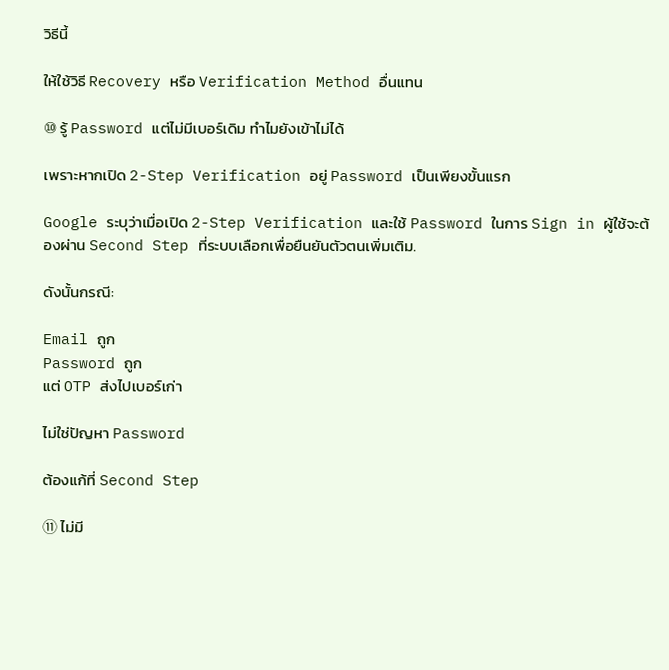วิธีนี้

ให้ใช้วิธี Recovery หรือ Verification Method อื่นแทน

⑩ รู้ Password แต่ไม่มีเบอร์เดิม ทำไมยังเข้าไม่ได้

เพราะหากเปิด 2-Step Verification อยู่ Password เป็นเพียงขั้นแรก

Google ระบุว่าเมื่อเปิด 2-Step Verification และใช้ Password ในการ Sign in ผู้ใช้จะต้องผ่าน Second Step ที่ระบบเลือกเพื่อยืนยันตัวตนเพิ่มเติม.

ดังนั้นกรณี:

Email ถูก
Password ถูก
แต่ OTP ส่งไปเบอร์เก่า

ไม่ใช่ปัญหา Password

ต้องแก้ที่ Second Step

⑪ ไม่มี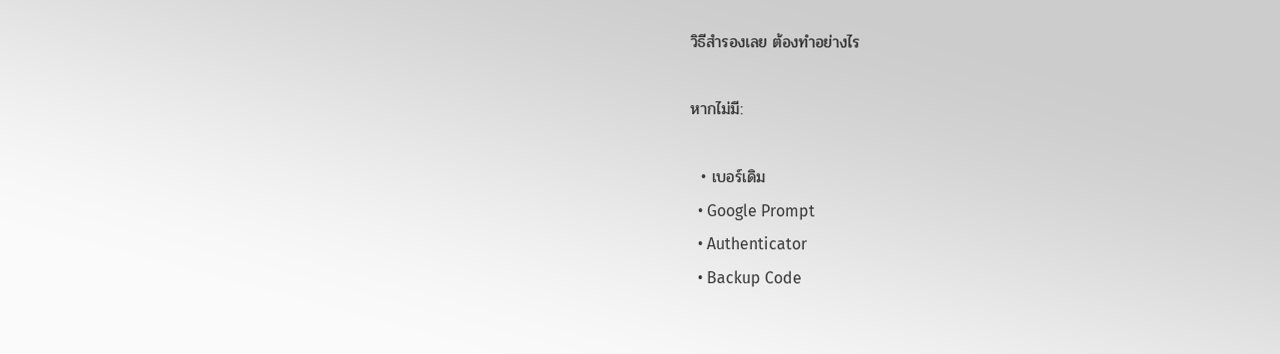วิธีสำรองเลย ต้องทำอย่างไร

หากไม่มี:

  • เบอร์เดิม
  • Google Prompt
  • Authenticator
  • Backup Code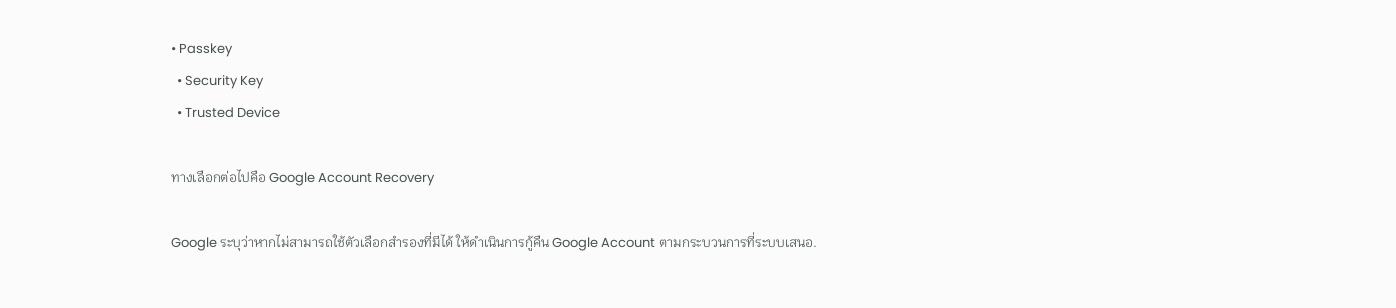• Passkey
  • Security Key
  • Trusted Device

ทางเลือกต่อไปคือ Google Account Recovery

Google ระบุว่าหากไม่สามารถใช้ตัวเลือกสำรองที่มีได้ ให้ดำเนินการกู้คืน Google Account ตามกระบวนการที่ระบบเสนอ.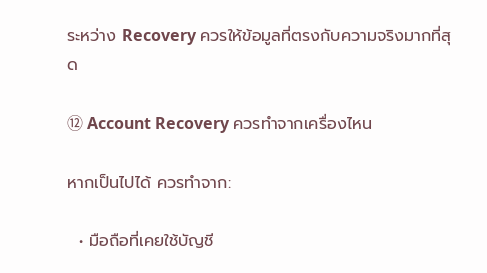ระหว่าง Recovery ควรให้ข้อมูลที่ตรงกับความจริงมากที่สุด

⑫ Account Recovery ควรทำจากเครื่องไหน

หากเป็นไปได้ ควรทำจาก:

  • มือถือที่เคยใช้บัญชี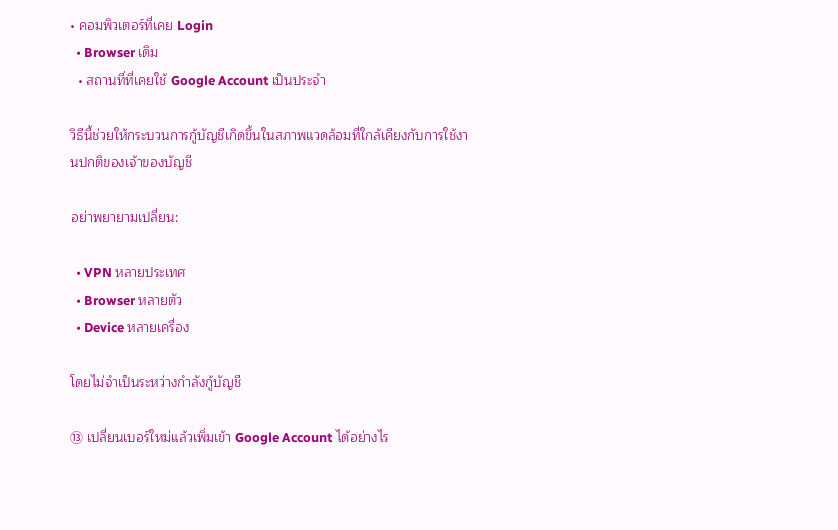• คอมพิวเตอร์ที่เคย Login
  • Browser เดิม
  • สถานที่ที่เคยใช้ Google Account เป็นประจำ

วิธีนี้ช่วยให้กระบวนการกู้บัญชีเกิดขึ้นในสภาพแวดล้อมที่ใกล้เคียงกับการใช้งานปกติของเจ้าของบัญชี

อย่าพยายามเปลี่ยน:

  • VPN หลายประเทศ
  • Browser หลายตัว
  • Device หลายเครื่อง

โดยไม่จำเป็นระหว่างกำลังกู้บัญชี

⑬ เปลี่ยนเบอร์ใหม่แล้วเพิ่มเข้า Google Account ได้อย่างไร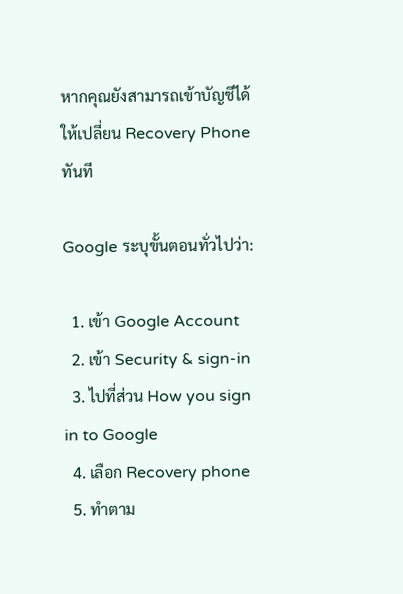หากคุณยังสามารถเข้าบัญชีได้ ให้เปลี่ยน Recovery Phone ทันที

Google ระบุขั้นตอนทั่วไปว่า:

  1. เข้า Google Account
  2. เข้า Security & sign-in
  3. ไปที่ส่วน How you sign in to Google
  4. เลือก Recovery phone
  5. ทำตาม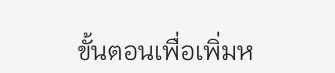ขั้นตอนเพื่อเพิ่มห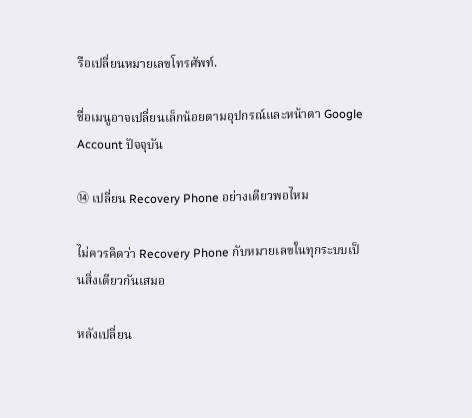รือเปลี่ยนหมายเลขโทรศัพท์.

ชื่อเมนูอาจเปลี่ยนเล็กน้อยตามอุปกรณ์และหน้าตา Google Account ปัจจุบัน

⑭ เปลี่ยน Recovery Phone อย่างเดียวพอไหม

ไม่ควรคิดว่า Recovery Phone กับหมายเลขในทุกระบบเป็นสิ่งเดียวกันเสมอ

หลังเปลี่ยน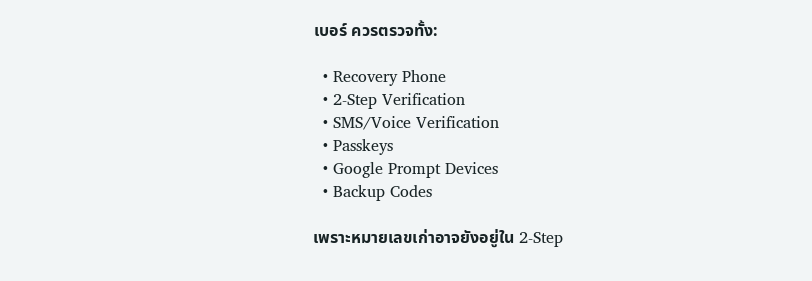เบอร์ ควรตรวจทั้ง:

  • Recovery Phone
  • 2-Step Verification
  • SMS/Voice Verification
  • Passkeys
  • Google Prompt Devices
  • Backup Codes

เพราะหมายเลขเก่าอาจยังอยู่ใน 2-Step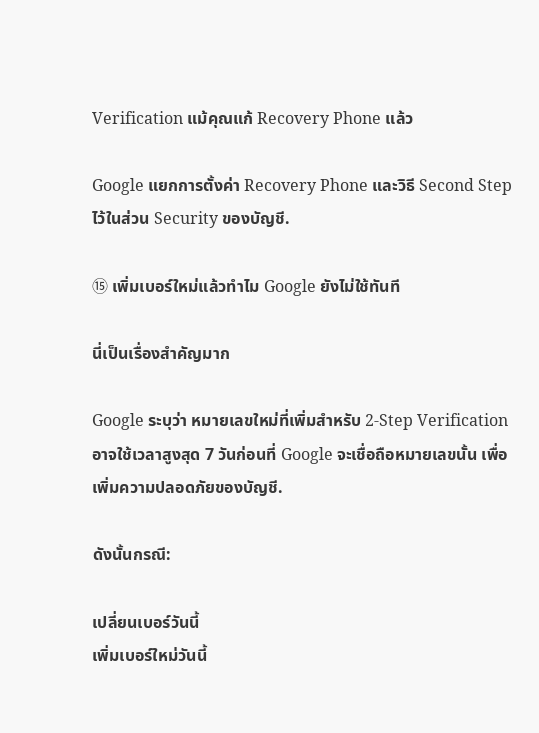Verification แม้คุณแก้ Recovery Phone แล้ว

Google แยกการตั้งค่า Recovery Phone และวิธี Second Step ไว้ในส่วน Security ของบัญชี.

⑮ เพิ่มเบอร์ใหม่แล้วทำไม Google ยังไม่ใช้ทันที

นี่เป็นเรื่องสำคัญมาก

Google ระบุว่า หมายเลขใหม่ที่เพิ่มสำหรับ 2-Step Verification อาจใช้เวลาสูงสุด 7 วันก่อนที่ Google จะเชื่อถือหมายเลขนั้น เพื่อเพิ่มความปลอดภัยของบัญชี.

ดังนั้นกรณี:

เปลี่ยนเบอร์วันนี้
เพิ่มเบอร์ใหม่วันนี้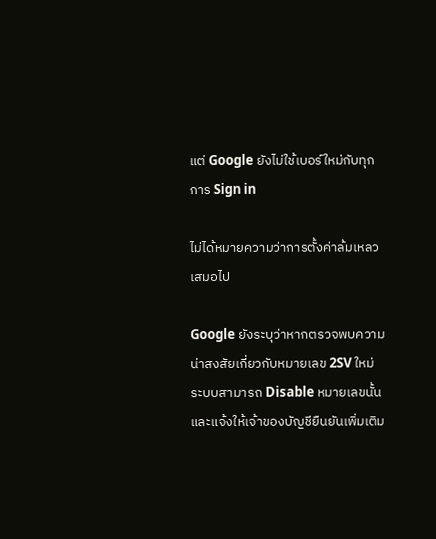แต่ Google ยังไม่ใช้เบอร์ใหม่กับทุกการ Sign in

ไม่ได้หมายความว่าการตั้งค่าล้มเหลวเสมอไป

Google ยังระบุว่าหากตรวจพบความน่าสงสัยเกี่ยวกับหมายเลข 2SV ใหม่ ระบบสามารถ Disable หมายเลขนั้นและแจ้งให้เจ้าของบัญชียืนยันเพิ่มเติม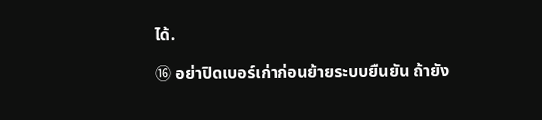ได้.

⑯ อย่าปิดเบอร์เก่าก่อนย้ายระบบยืนยัน ถ้ายัง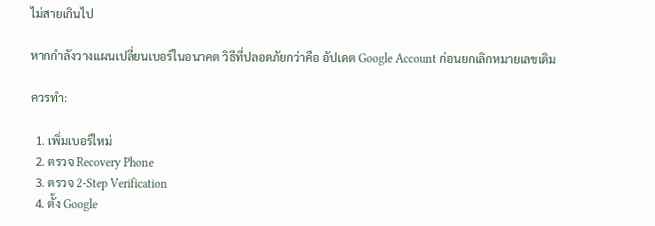ไม่สายเกินไป

หากกำลังวางแผนเปลี่ยนเบอร์ในอนาคต วิธีที่ปลอดภัยกว่าคือ อัปเดต Google Account ก่อนยกเลิกหมายเลขเดิม

ควรทำ:

  1. เพิ่มเบอร์ใหม่
  2. ตรวจ Recovery Phone
  3. ตรวจ 2-Step Verification
  4. ตั้ง Google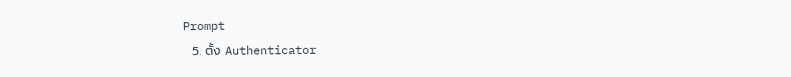Prompt
  5. ตั้ง Authenticator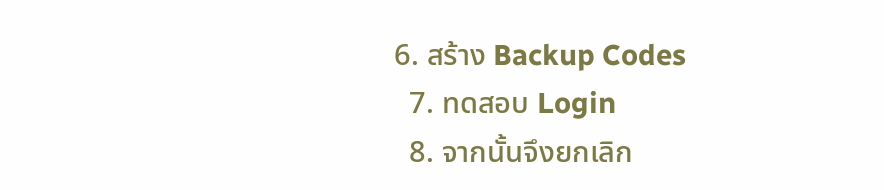6. สร้าง Backup Codes
  7. ทดสอบ Login
  8. จากนั้นจึงยกเลิก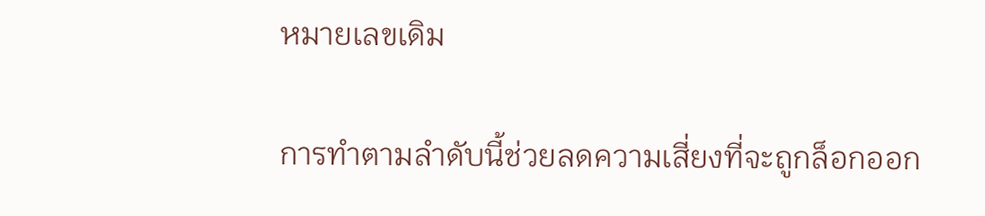หมายเลขเดิม

การทำตามลำดับนี้ช่วยลดความเสี่ยงที่จะถูกล็อกออก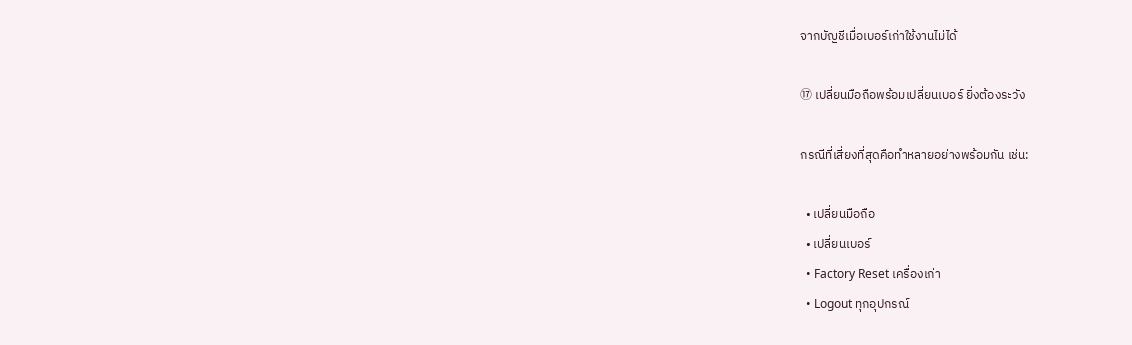จากบัญชีเมื่อเบอร์เก่าใช้งานไม่ได้

⑰ เปลี่ยนมือถือพร้อมเปลี่ยนเบอร์ ยิ่งต้องระวัง

กรณีที่เสี่ยงที่สุดคือทำหลายอย่างพร้อมกัน เช่น:

  • เปลี่ยนมือถือ
  • เปลี่ยนเบอร์
  • Factory Reset เครื่องเก่า
  • Logout ทุกอุปกรณ์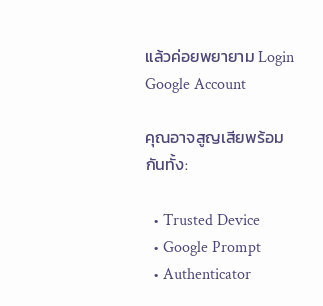แล้วค่อยพยายาม Login Google Account

คุณอาจสูญเสียพร้อมกันทั้ง:

  • Trusted Device
  • Google Prompt
  • Authenticator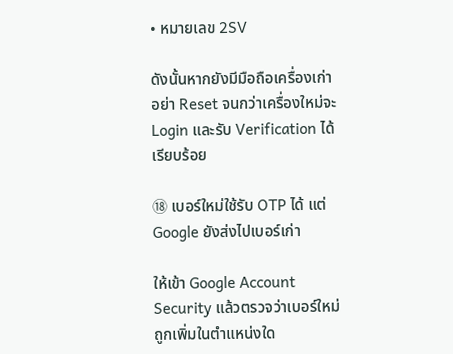• หมายเลข 2SV

ดังนั้นหากยังมีมือถือเครื่องเก่า อย่า Reset จนกว่าเครื่องใหม่จะ Login และรับ Verification ได้เรียบร้อย

⑱ เบอร์ใหม่ใช้รับ OTP ได้ แต่ Google ยังส่งไปเบอร์เก่า

ให้เข้า Google Account Security แล้วตรวจว่าเบอร์ใหม่ถูกเพิ่มในตำแหน่งใด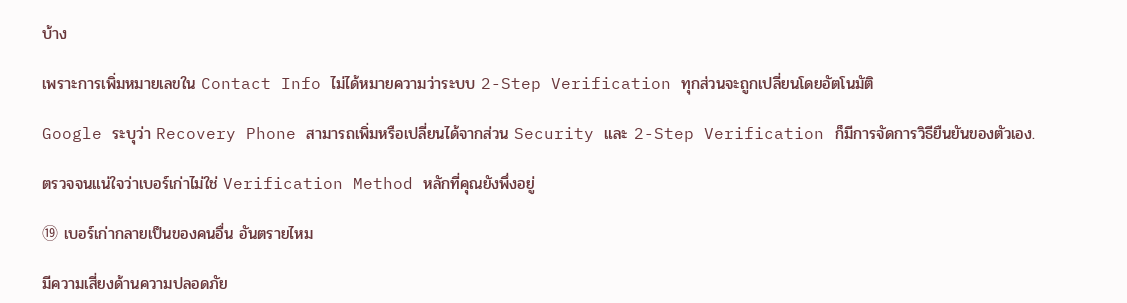บ้าง

เพราะการเพิ่มหมายเลขใน Contact Info ไม่ได้หมายความว่าระบบ 2-Step Verification ทุกส่วนจะถูกเปลี่ยนโดยอัตโนมัติ

Google ระบุว่า Recovery Phone สามารถเพิ่มหรือเปลี่ยนได้จากส่วน Security และ 2-Step Verification ก็มีการจัดการวิธียืนยันของตัวเอง.

ตรวจจนแน่ใจว่าเบอร์เก่าไม่ใช่ Verification Method หลักที่คุณยังพึ่งอยู่

⑲ เบอร์เก่ากลายเป็นของคนอื่น อันตรายไหม

มีความเสี่ยงด้านความปลอดภัย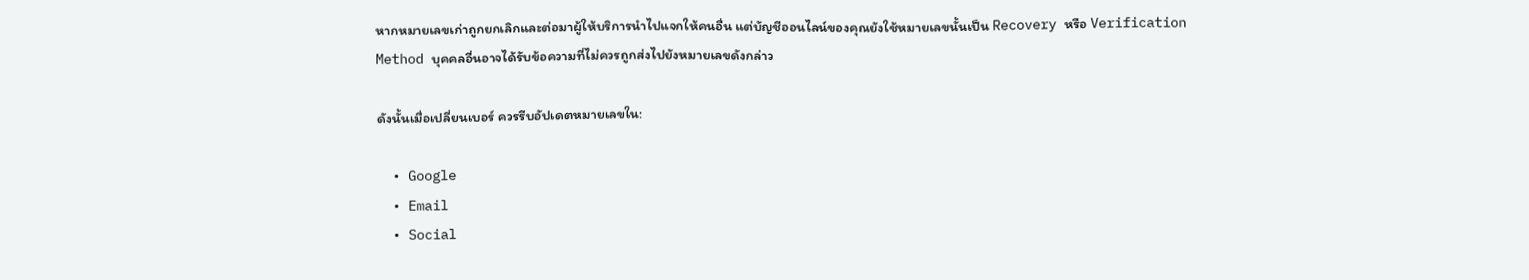หากหมายเลขเก่าถูกยกเลิกและต่อมาผู้ให้บริการนำไปแจกให้คนอื่น แต่บัญชีออนไลน์ของคุณยังใช้หมายเลขนั้นเป็น Recovery หรือ Verification Method บุคคลอื่นอาจได้รับข้อความที่ไม่ควรถูกส่งไปยังหมายเลขดังกล่าว

ดังนั้นเมื่อเปลี่ยนเบอร์ ควรรีบอัปเดตหมายเลขใน:

  • Google
  • Email
  • Social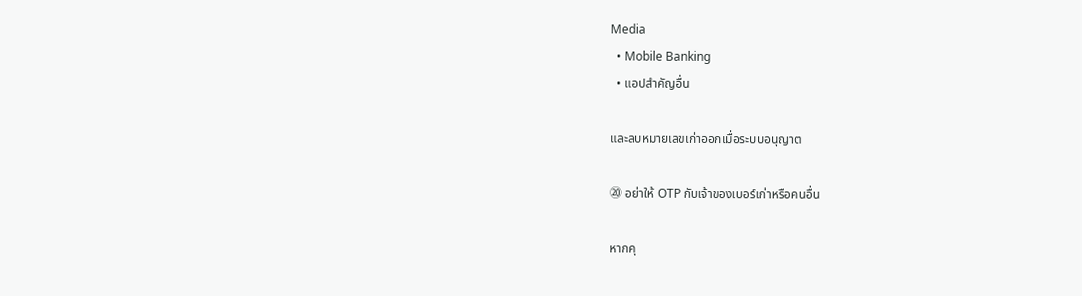Media
  • Mobile Banking
  • แอปสำคัญอื่น

และลบหมายเลขเก่าออกเมื่อระบบอนุญาต

⑳ อย่าให้ OTP กับเจ้าของเบอร์เก่าหรือคนอื่น

หากคุ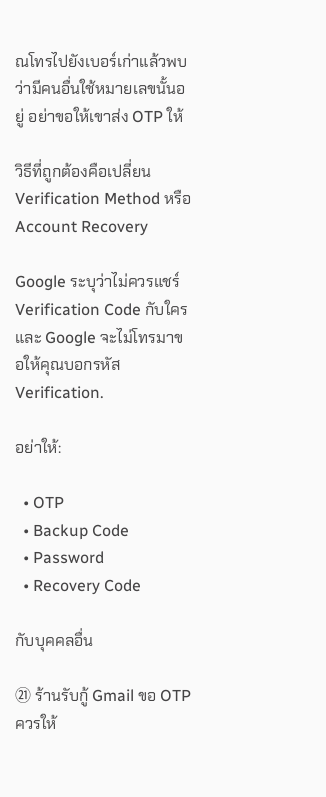ณโทรไปยังเบอร์เก่าแล้วพบว่ามีคนอื่นใช้หมายเลขนั้นอยู่ อย่าขอให้เขาส่ง OTP ให้

วิธีที่ถูกต้องคือเปลี่ยน Verification Method หรือ Account Recovery

Google ระบุว่าไม่ควรแชร์ Verification Code กับใคร และ Google จะไม่โทรมาขอให้คุณบอกรหัส Verification.

อย่าให้:

  • OTP
  • Backup Code
  • Password
  • Recovery Code

กับบุคคลอื่น

㉑ ร้านรับกู้ Gmail ขอ OTP ควรให้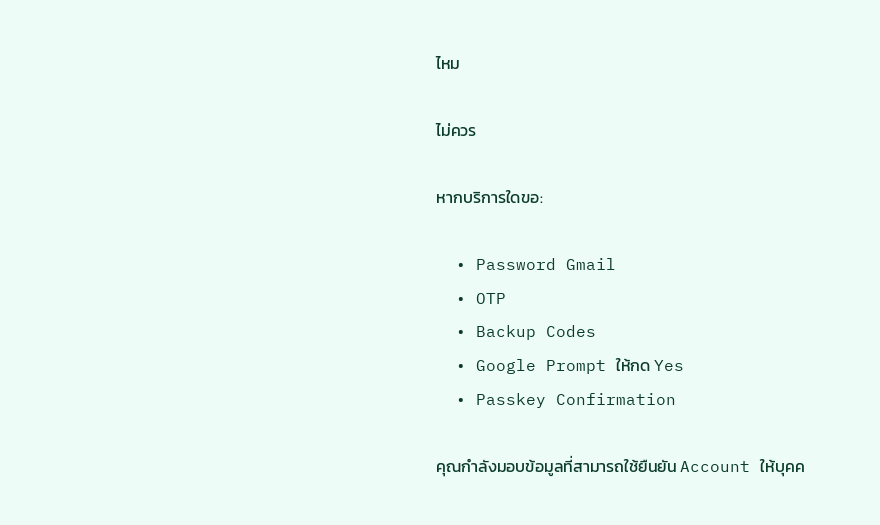ไหม

ไม่ควร

หากบริการใดขอ:

  • Password Gmail
  • OTP
  • Backup Codes
  • Google Prompt ให้กด Yes
  • Passkey Confirmation

คุณกำลังมอบข้อมูลที่สามารถใช้ยืนยัน Account ให้บุคค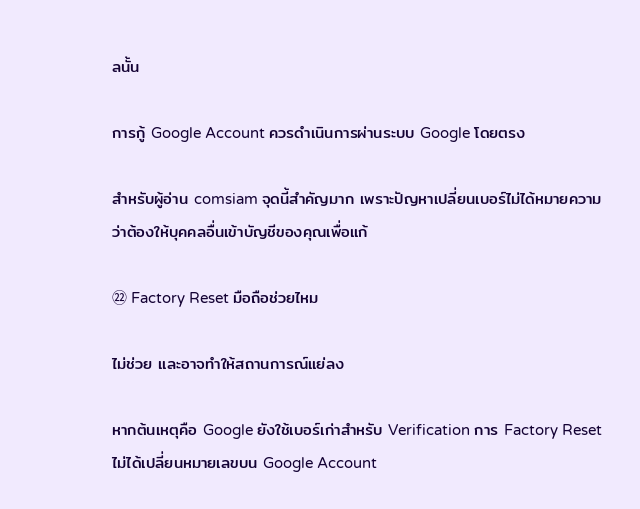ลนั้น

การกู้ Google Account ควรดำเนินการผ่านระบบ Google โดยตรง

สำหรับผู้อ่าน comsiam จุดนี้สำคัญมาก เพราะปัญหาเปลี่ยนเบอร์ไม่ได้หมายความว่าต้องให้บุคคลอื่นเข้าบัญชีของคุณเพื่อแก้

㉒ Factory Reset มือถือช่วยไหม

ไม่ช่วย และอาจทำให้สถานการณ์แย่ลง

หากต้นเหตุคือ Google ยังใช้เบอร์เก่าสำหรับ Verification การ Factory Reset ไม่ได้เปลี่ยนหมายเลขบน Google Account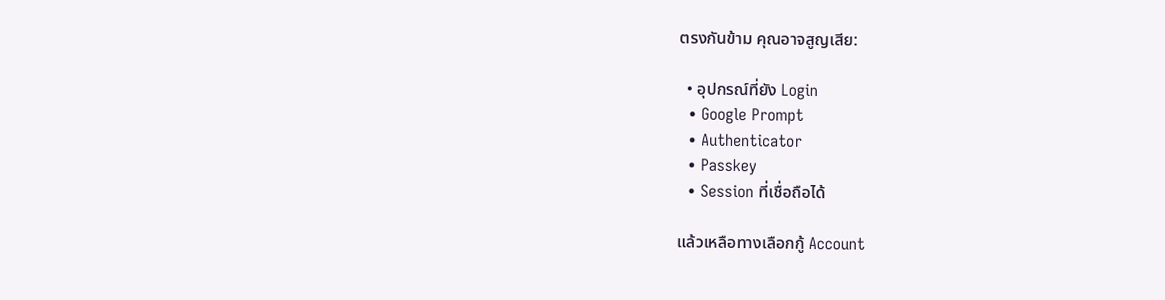ตรงกันข้าม คุณอาจสูญเสีย:

  • อุปกรณ์ที่ยัง Login
  • Google Prompt
  • Authenticator
  • Passkey
  • Session ที่เชื่อถือได้

แล้วเหลือทางเลือกกู้ Account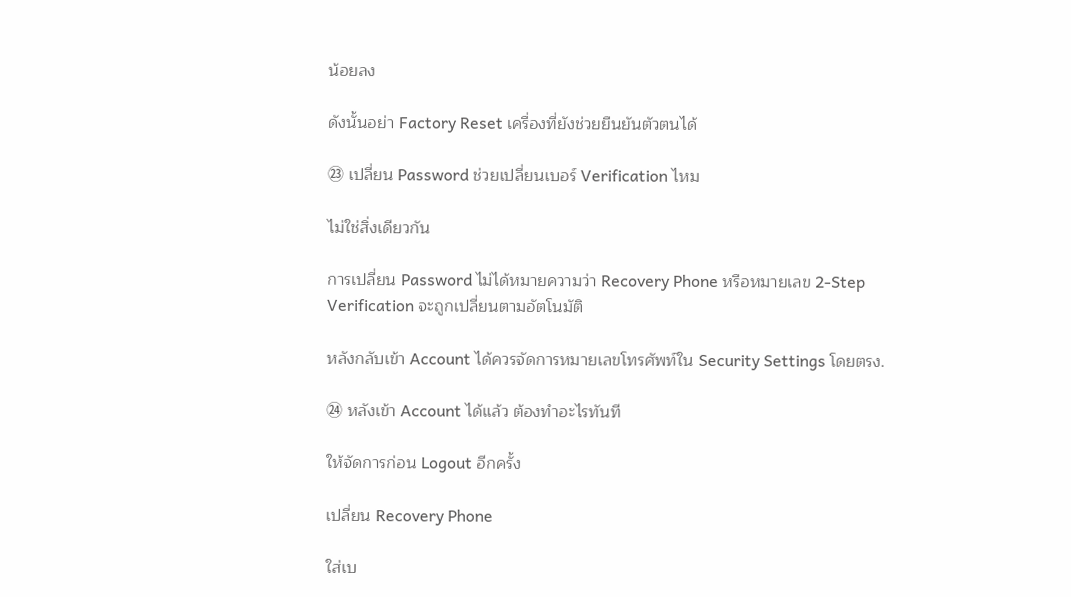น้อยลง

ดังนั้นอย่า Factory Reset เครื่องที่ยังช่วยยืนยันตัวตนได้

㉓ เปลี่ยน Password ช่วยเปลี่ยนเบอร์ Verification ไหม

ไม่ใช่สิ่งเดียวกัน

การเปลี่ยน Password ไม่ได้หมายความว่า Recovery Phone หรือหมายเลข 2-Step Verification จะถูกเปลี่ยนตามอัตโนมัติ

หลังกลับเข้า Account ได้ควรจัดการหมายเลขโทรศัพท์ใน Security Settings โดยตรง.

㉔ หลังเข้า Account ได้แล้ว ต้องทำอะไรทันที

ให้จัดการก่อน Logout อีกครั้ง

เปลี่ยน Recovery Phone

ใส่เบ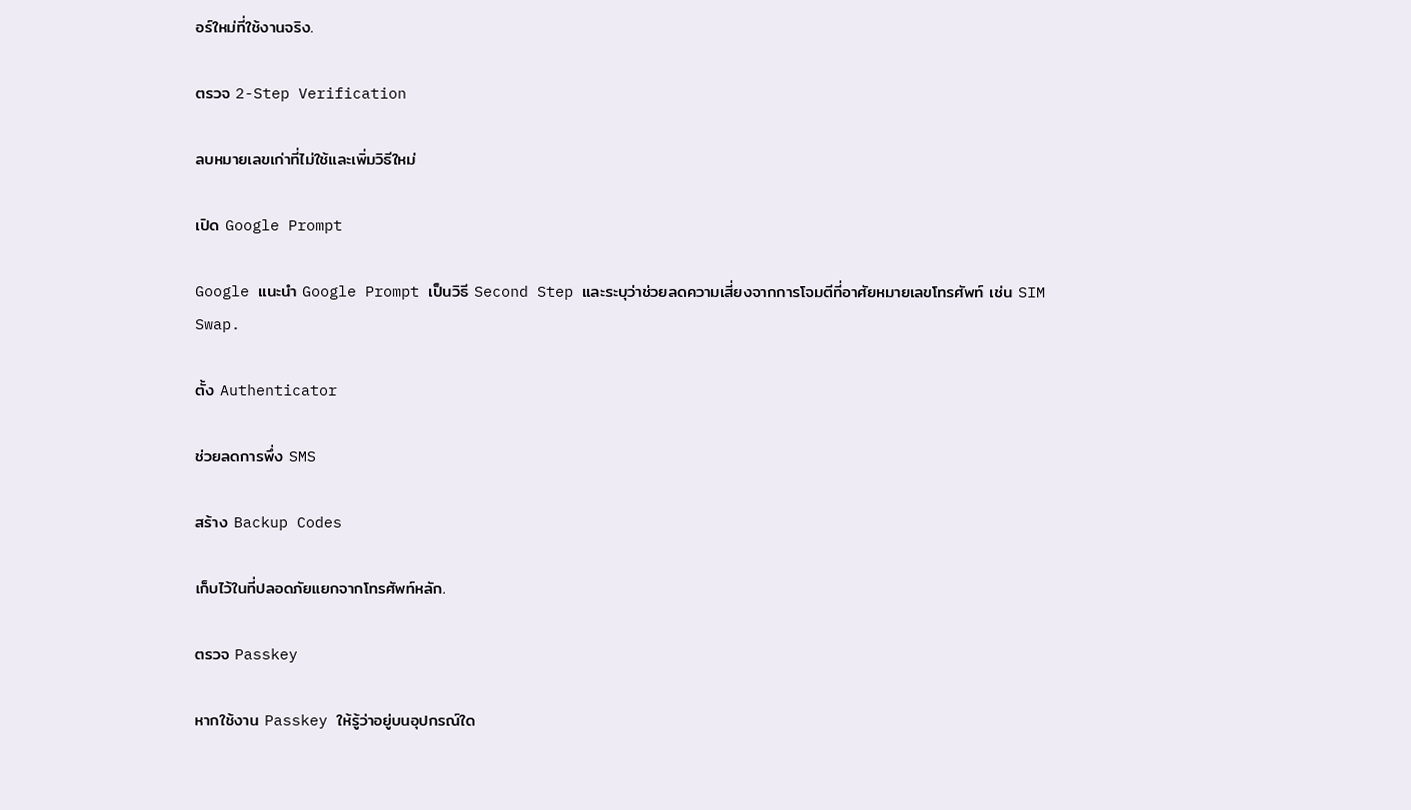อร์ใหม่ที่ใช้งานจริง.

ตรวจ 2-Step Verification

ลบหมายเลขเก่าที่ไม่ใช้และเพิ่มวิธีใหม่

เปิด Google Prompt

Google แนะนำ Google Prompt เป็นวิธี Second Step และระบุว่าช่วยลดความเสี่ยงจากการโจมตีที่อาศัยหมายเลขโทรศัพท์ เช่น SIM Swap.

ตั้ง Authenticator

ช่วยลดการพึ่ง SMS

สร้าง Backup Codes

เก็บไว้ในที่ปลอดภัยแยกจากโทรศัพท์หลัก.

ตรวจ Passkey

หากใช้งาน Passkey ให้รู้ว่าอยู่บนอุปกรณ์ใด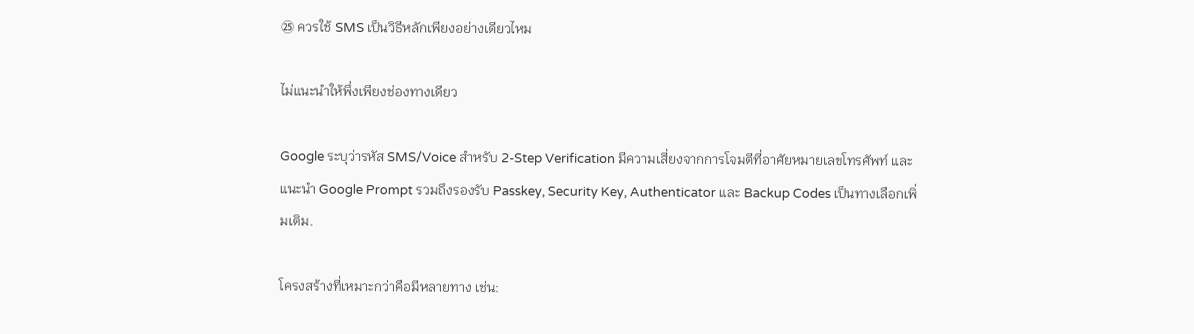㉕ ควรใช้ SMS เป็นวิธีหลักเพียงอย่างเดียวไหม

ไม่แนะนำให้พึ่งเพียงช่องทางเดียว

Google ระบุว่ารหัส SMS/Voice สำหรับ 2-Step Verification มีความเสี่ยงจากการโจมตีที่อาศัยหมายเลขโทรศัพท์ และแนะนำ Google Prompt รวมถึงรองรับ Passkey, Security Key, Authenticator และ Backup Codes เป็นทางเลือกเพิ่มเติม.

โครงสร้างที่เหมาะกว่าคือมีหลายทาง เช่น: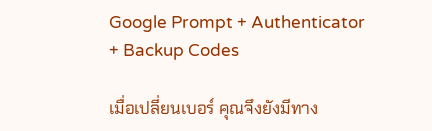Google Prompt + Authenticator + Backup Codes

เมื่อเปลี่ยนเบอร์ คุณจึงยังมีทาง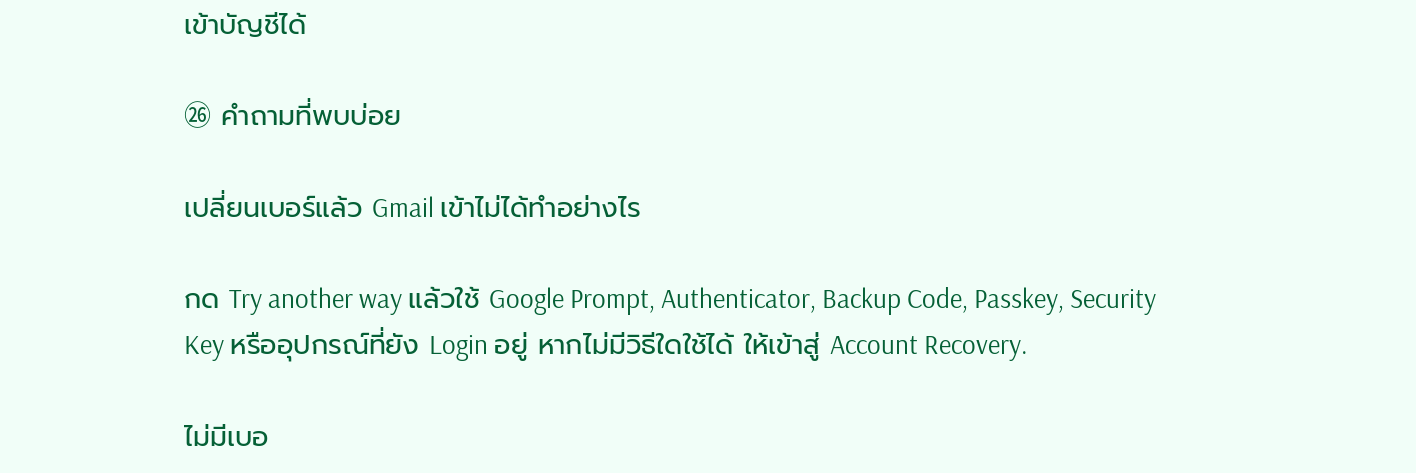เข้าบัญชีได้

㉖ คำถามที่พบบ่อย

เปลี่ยนเบอร์แล้ว Gmail เข้าไม่ได้ทำอย่างไร

กด Try another way แล้วใช้ Google Prompt, Authenticator, Backup Code, Passkey, Security Key หรืออุปกรณ์ที่ยัง Login อยู่ หากไม่มีวิธีใดใช้ได้ ให้เข้าสู่ Account Recovery.

ไม่มีเบอ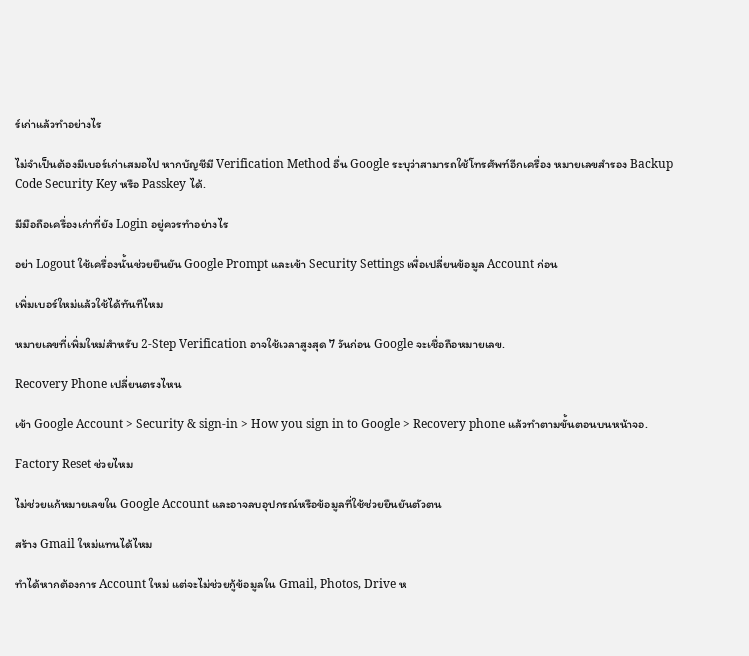ร์เก่าแล้วทำอย่างไร

ไม่จำเป็นต้องมีเบอร์เก่าเสมอไป หากบัญชีมี Verification Method อื่น Google ระบุว่าสามารถใช้โทรศัพท์อีกเครื่อง หมายเลขสำรอง Backup Code Security Key หรือ Passkey ได้.

มีมือถือเครื่องเก่าที่ยัง Login อยู่ควรทำอย่างไร

อย่า Logout ใช้เครื่องนั้นช่วยยืนยัน Google Prompt และเข้า Security Settings เพื่อเปลี่ยนข้อมูล Account ก่อน

เพิ่มเบอร์ใหม่แล้วใช้ได้ทันทีไหม

หมายเลขที่เพิ่มใหม่สำหรับ 2-Step Verification อาจใช้เวลาสูงสุด 7 วันก่อน Google จะเชื่อถือหมายเลข.

Recovery Phone เปลี่ยนตรงไหน

เข้า Google Account > Security & sign-in > How you sign in to Google > Recovery phone แล้วทำตามขั้นตอนบนหน้าจอ.

Factory Reset ช่วยไหม

ไม่ช่วยแก้หมายเลขใน Google Account และอาจลบอุปกรณ์หรือข้อมูลที่ใช้ช่วยยืนยันตัวตน

สร้าง Gmail ใหม่แทนได้ไหม

ทำได้หากต้องการ Account ใหม่ แต่จะไม่ช่วยกู้ข้อมูลใน Gmail, Photos, Drive ห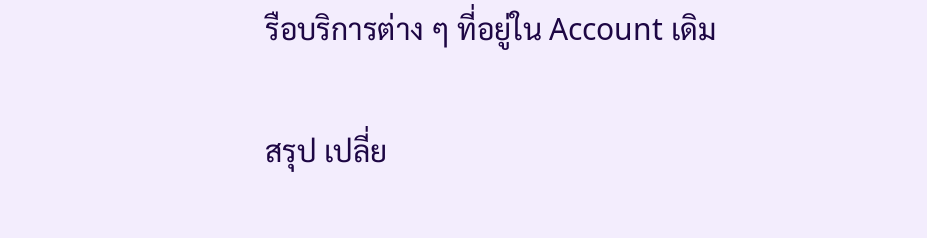รือบริการต่าง ๆ ที่อยู่ใน Account เดิม

สรุป เปลี่ย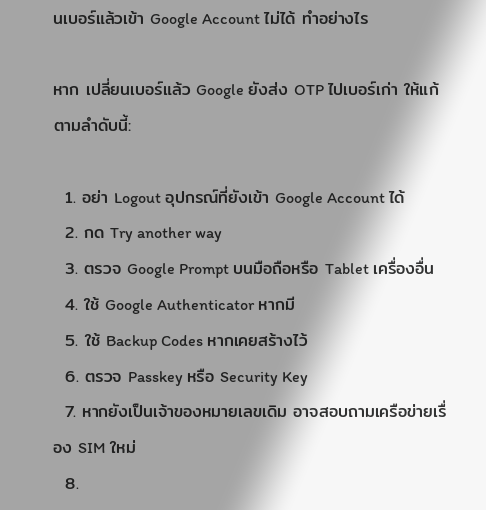นเบอร์แล้วเข้า Google Account ไม่ได้ ทำอย่างไร

หาก เปลี่ยนเบอร์แล้ว Google ยังส่ง OTP ไปเบอร์เก่า ให้แก้ตามลำดับนี้:

  1. อย่า Logout อุปกรณ์ที่ยังเข้า Google Account ได้
  2. กด Try another way
  3. ตรวจ Google Prompt บนมือถือหรือ Tablet เครื่องอื่น
  4. ใช้ Google Authenticator หากมี
  5. ใช้ Backup Codes หากเคยสร้างไว้
  6. ตรวจ Passkey หรือ Security Key
  7. หากยังเป็นเจ้าของหมายเลขเดิม อาจสอบถามเครือข่ายเรื่อง SIM ใหม่
  8.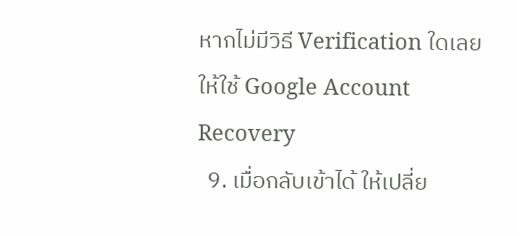หากไม่มีวิธี Verification ใดเลย ให้ใช้ Google Account Recovery
  9. เมื่อกลับเข้าได้ ให้เปลี่ย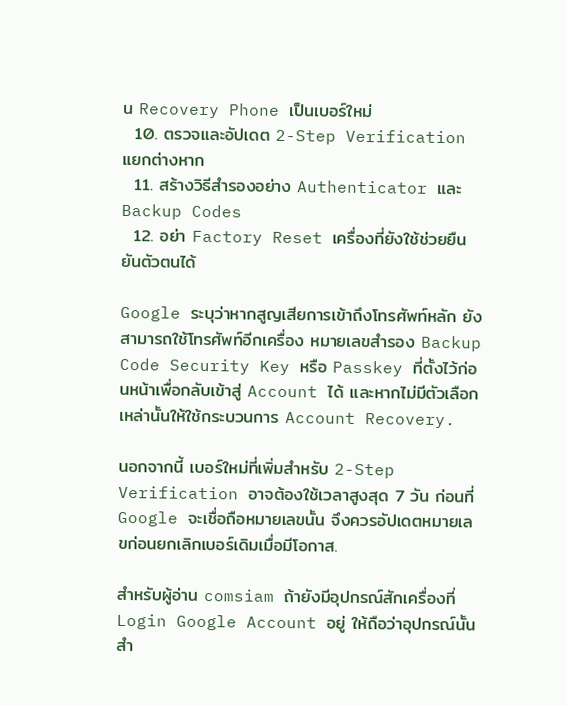น Recovery Phone เป็นเบอร์ใหม่
  10. ตรวจและอัปเดต 2-Step Verification แยกต่างหาก
  11. สร้างวิธีสำรองอย่าง Authenticator และ Backup Codes
  12. อย่า Factory Reset เครื่องที่ยังใช้ช่วยยืนยันตัวตนได้

Google ระบุว่าหากสูญเสียการเข้าถึงโทรศัพท์หลัก ยังสามารถใช้โทรศัพท์อีกเครื่อง หมายเลขสำรอง Backup Code Security Key หรือ Passkey ที่ตั้งไว้ก่อนหน้าเพื่อกลับเข้าสู่ Account ได้ และหากไม่มีตัวเลือกเหล่านั้นให้ใช้กระบวนการ Account Recovery.

นอกจากนี้ เบอร์ใหม่ที่เพิ่มสำหรับ 2-Step Verification อาจต้องใช้เวลาสูงสุด 7 วัน ก่อนที่ Google จะเชื่อถือหมายเลขนั้น จึงควรอัปเดตหมายเลขก่อนยกเลิกเบอร์เดิมเมื่อมีโอกาส.

สำหรับผู้อ่าน comsiam ถ้ายังมีอุปกรณ์สักเครื่องที่ Login Google Account อยู่ ให้ถือว่าอุปกรณ์นั้นสำ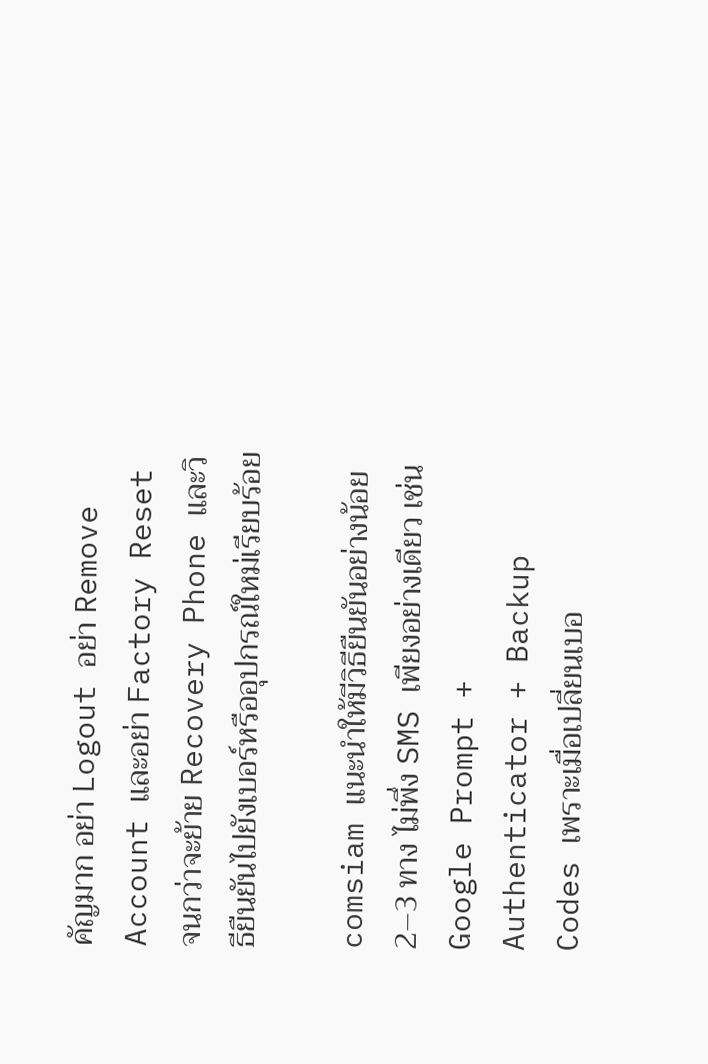คัญมาก อย่า Logout อย่า Remove Account และอย่า Factory Reset จนกว่าจะย้าย Recovery Phone และวิธียืนยันไปยังเบอร์หรืออุปกรณ์ใหม่เรียบร้อย

comsiam แนะนำให้มีวิธียืนยันอย่างน้อย 2–3 ทาง ไม่พึ่ง SMS เพียงอย่างเดียว เช่น Google Prompt + Authenticator + Backup Codes เพราะเมื่อเปลี่ยนเบอ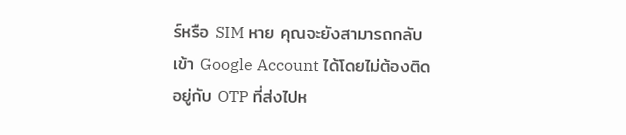ร์หรือ SIM หาย คุณจะยังสามารถกลับเข้า Google Account ได้โดยไม่ต้องติดอยู่กับ OTP ที่ส่งไปห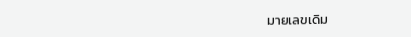มายเลขเดิม